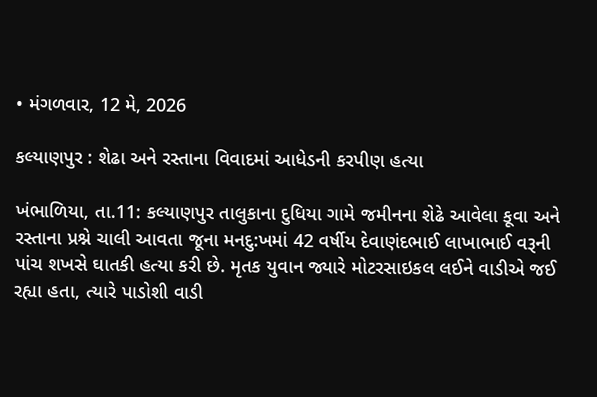• મંગળવાર, 12 મે, 2026

કલ્યાણપુર : શેઢા અને રસ્તાના વિવાદમાં આધેડની કરપીણ હત્યા

ખંભાળિયા, તા.11: કલ્યાણપુર તાલુકાના દુધિયા ગામે જમીનના શેઢે આવેલા કૂવા અને રસ્તાના પ્રશ્ને ચાલી આવતા જૂના મનદુ:ખમાં 42 વર્ષીય દેવાણંદભાઈ લાખાભાઈ વરૂની પાંચ શખસે ઘાતકી હત્યા કરી છે. મૃતક યુવાન જ્યારે મોટરસાઇકલ લઈને વાડીએ જઈ રહ્યા હતા, ત્યારે પાડોશી વાડી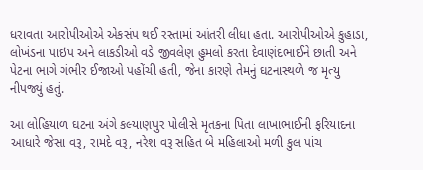ધરાવતા આરોપીઓએ એકસંપ થઈ રસ્તામાં આંતરી લીધા હતા. આરોપીઓએ કુહાડા, લોખંડના પાઇપ અને લાકડીઓ વડે જીવલેણ હુમલો કરતા દેવાણંદભાઈને છાતી અને પેટના ભાગે ગંભીર ઈજાઓ પહોંચી હતી, જેના કારણે તેમનું ઘટનાસ્થળે જ મૃત્યુ નીપજ્યું હતું.

આ લોહિયાળ ઘટના અંગે કલ્યાણપુર પોલીસે મૃતકના પિતા લાખાભાઈની ફરિયાદના આધારે જેસા વરૂ, રામદે વરૂ, નરેશ વરૂ સહિત બે મહિલાઓ મળી કુલ પાંચ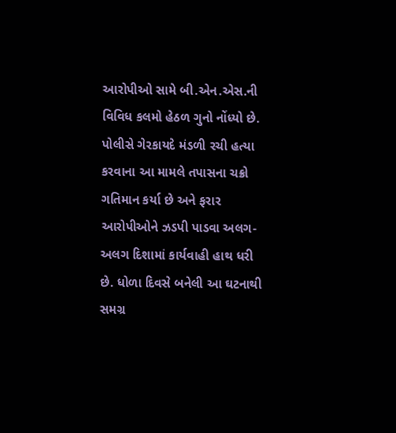આરોપીઓ સામે બી.એન.એસ.ની વિવિધ કલમો હેઠળ ગુનો નોંધ્યો છે. પોલીસે ગેરકાયદે મંડળી રચી હત્યા કરવાના આ મામલે તપાસના ચક્રો ગતિમાન કર્યા છે અને ફરાર આરોપીઓને ઝડપી પાડવા અલગ-અલગ દિશામાં કાર્યવાહી હાથ ધરી છે. ધોળા દિવસે બનેલી આ ઘટનાથી સમગ્ર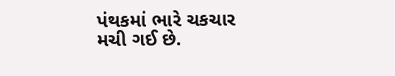પંથકમાં ભારે ચકચાર મચી ગઈ છે.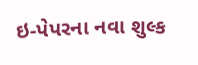ઇ-પેપરના નવા શુલ્ક